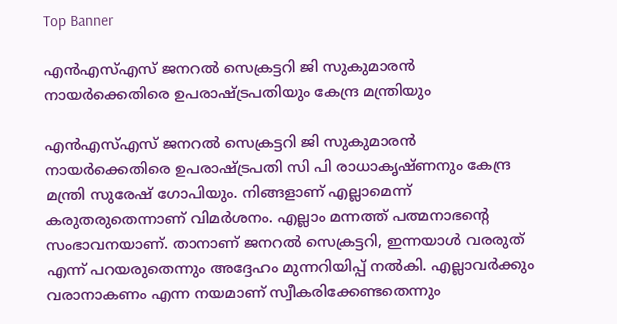Top Banner

എന്‍എസ്എസ് ജനറല്‍ സെക്രട്ടറി ജി സുകുമാരന്‍ നായര്‍ക്കെതിരെ ഉപരാഷ്ട്രപതിയും കേന്ദ്ര മന്ത്രിയും

എന്‍എസ്എസ് ജനറല്‍ സെക്രട്ടറി ജി സുകുമാരന്‍ നായര്‍ക്കെതിരെ ഉപരാഷ്ട്രപതി സി പി രാധാകൃഷ്ണനും കേന്ദ്ര മന്ത്രി സുരേഷ് ഗോപിയും. നിങ്ങളാണ് എല്ലാമെന്ന് കരുതരുതെന്നാണ് വിമര്‍ശനം. എല്ലാം മന്നത്ത് പത്മനാഭന്റെ സംഭാവനയാണ്. താനാണ് ജനറല്‍ സെക്രട്ടറി, ഇന്നയാള്‍ വരരുത് എന്ന് പറയരുതെന്നും അദ്ദേഹം മുന്നറിയിപ്പ് നല്‍കി. എല്ലാവര്‍ക്കും വരാനാകണം എന്ന നയമാണ് സ്വീകരിക്കേണ്ടതെന്നും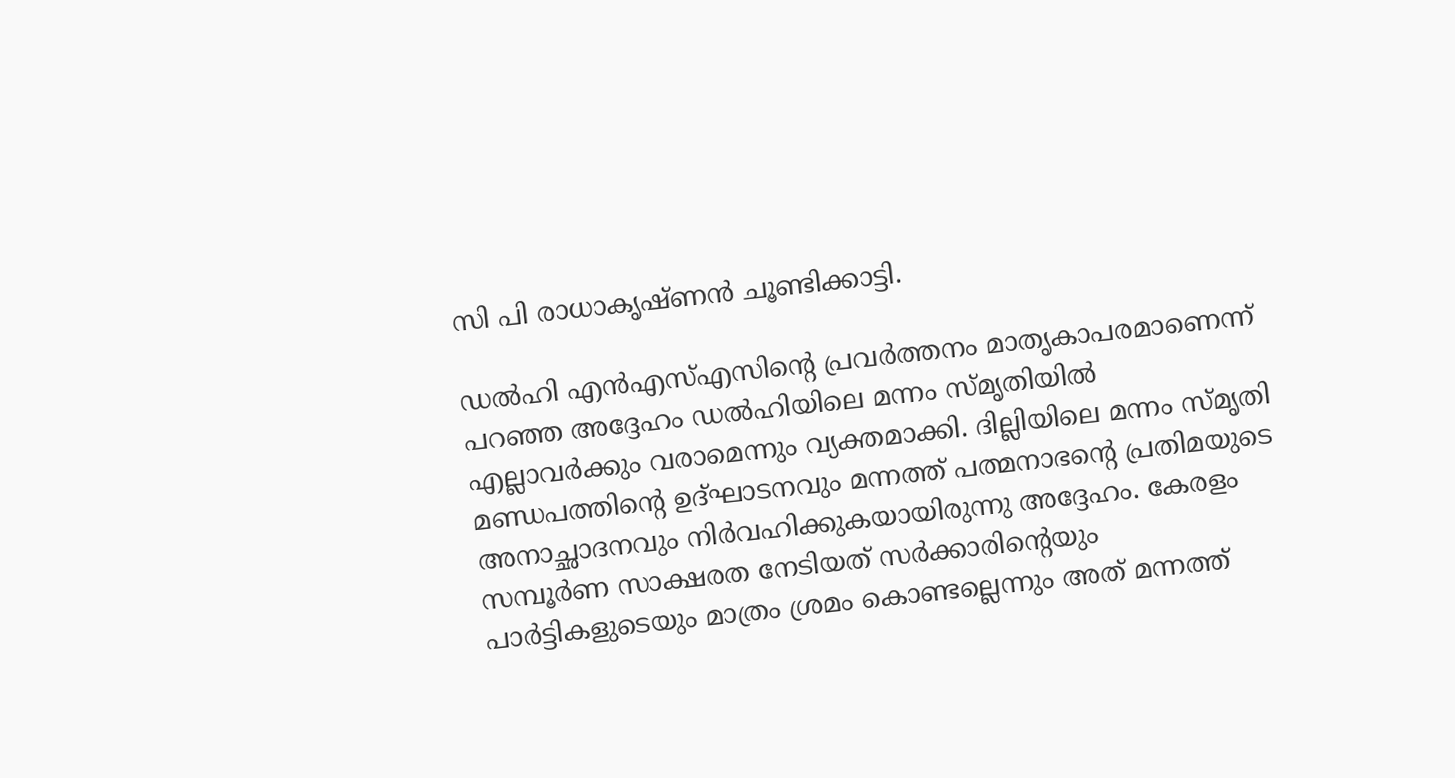സി പി രാധാകൃഷ്ണൻ ചൂണ്ടിക്കാട്ടി.

ഡല്‍ഹി എന്‍എസ്എസിന്റെ പ്രവര്‍ത്തനം മാതൃകാപരമാണെന്ന് പറഞ്ഞ അദ്ദേഹം ഡല്‍ഹിയിലെ മന്നം സ്മൃതിയില്‍ എല്ലാവര്‍ക്കും വരാമെന്നും വ്യക്തമാക്കി. ദില്ലിയിലെ മന്നം സ്മൃതി മണ്ഡപത്തിന്റെ ഉദ്ഘാടനവും മന്നത്ത് പത്മനാഭന്റെ പ്രതിമയുടെ അനാച്ഛാദനവും നിര്‍വഹിക്കുകയായിരുന്നു അദ്ദേഹം. കേരളം സമ്പൂര്‍ണ സാക്ഷരത നേടിയത് സര്‍ക്കാരിന്റെയും പാര്‍ട്ടികളുടെയും മാത്രം ശ്രമം കൊണ്ടല്ലെന്നും അത് മന്നത്ത്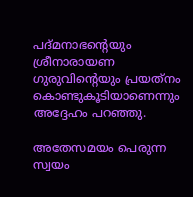പദ്മനാഭന്റെയും ശ്രീനാരായണ ഗുരുവിന്റെയും പ്രയത്‌നം കൊണ്ടുകൂടിയാണെന്നും അദ്ദേഹം പറഞ്ഞു.

അതേസമയം പെരുന്ന സ്വയം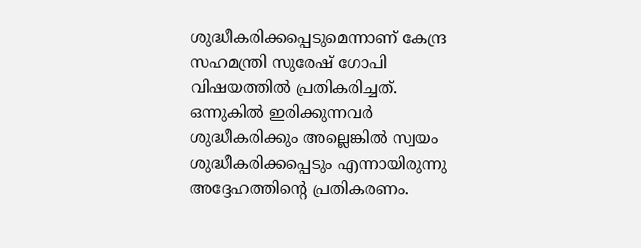ശുദ്ധീകരിക്കപ്പെടുമെന്നാണ് കേന്ദ്ര സഹമന്ത്രി സുരേഷ് ഗോപി വിഷയത്തില്‍ പ്രതികരിച്ചത്. ഒന്നുകില്‍ ഇരിക്കുന്നവര്‍ ശുദ്ധീകരിക്കും അല്ലെങ്കില്‍ സ്വയം ശുദ്ധീകരിക്കപ്പെടും എന്നായിരുന്നു അദ്ദേഹത്തിന്റെ പ്രതികരണം.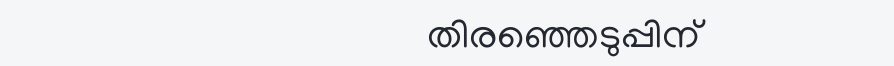തിരഞ്ഞെടുപ്പിന്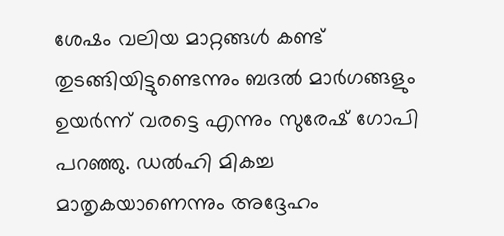ശേഷം വലിയ മാറ്റങ്ങള്‍ കണ്ട് തുടങ്ങിയിട്ടുണ്ടെന്നും ബദല്‍ മാര്‍ഗങ്ങളും ഉയര്‍ന്ന് വരട്ടെ എന്നും സുരേഷ് ഗോപി പറഞ്ഞു. ഡല്‍ഹി മികച്ച മാതൃകയാണെന്നും അദ്ദേഹം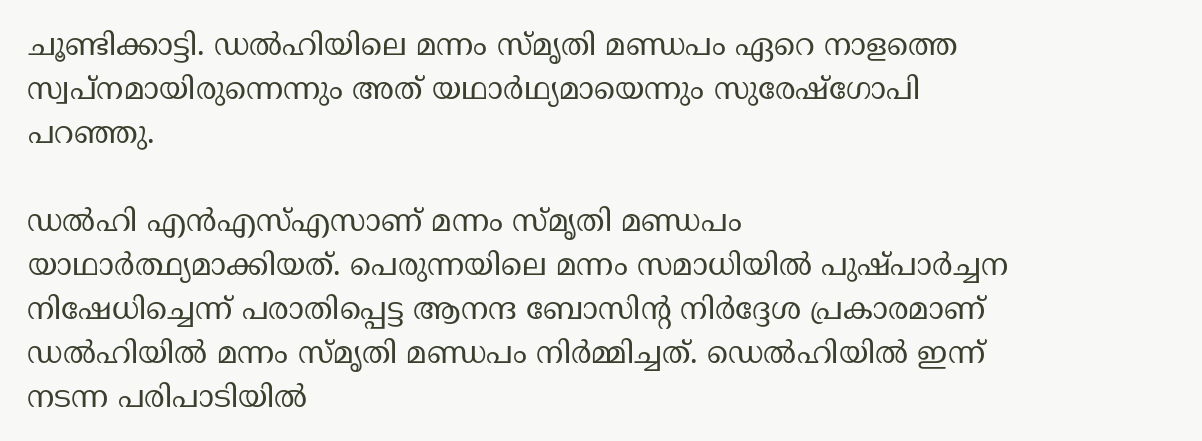ചൂണ്ടിക്കാട്ടി. ഡല്‍ഹിയിലെ മന്നം സ്മൃതി മണ്ഡപം ഏറെ നാളത്തെ സ്വപ്‌നമായിരുന്നെന്നും അത് യഥാര്‍ഥ്യമായെന്നും സുരേഷ്‌ഗോപി പറഞ്ഞു.

ഡല്‍ഹി എന്‍എസ്എസാണ് മന്നം സ്മൃതി മണ്ഡപം യാഥാര്‍ത്ഥ്യമാക്കിയത്. പെരുന്നയിലെ മന്നം സമാധിയില്‍ പുഷ്പാര്‍ച്ചന നിഷേധിച്ചെന്ന് പരാതിപ്പെട്ട ആനന്ദ ബോസിന്റ നിര്‍ദ്ദേശ പ്രകാരമാണ് ഡല്‍ഹിയില്‍ മന്നം സ്മൃതി മണ്ഡപം നിര്‍മ്മിച്ചത്. ഡെല്‍ഹിയില്‍ ഇന്ന് നടന്ന പരിപാടിയില്‍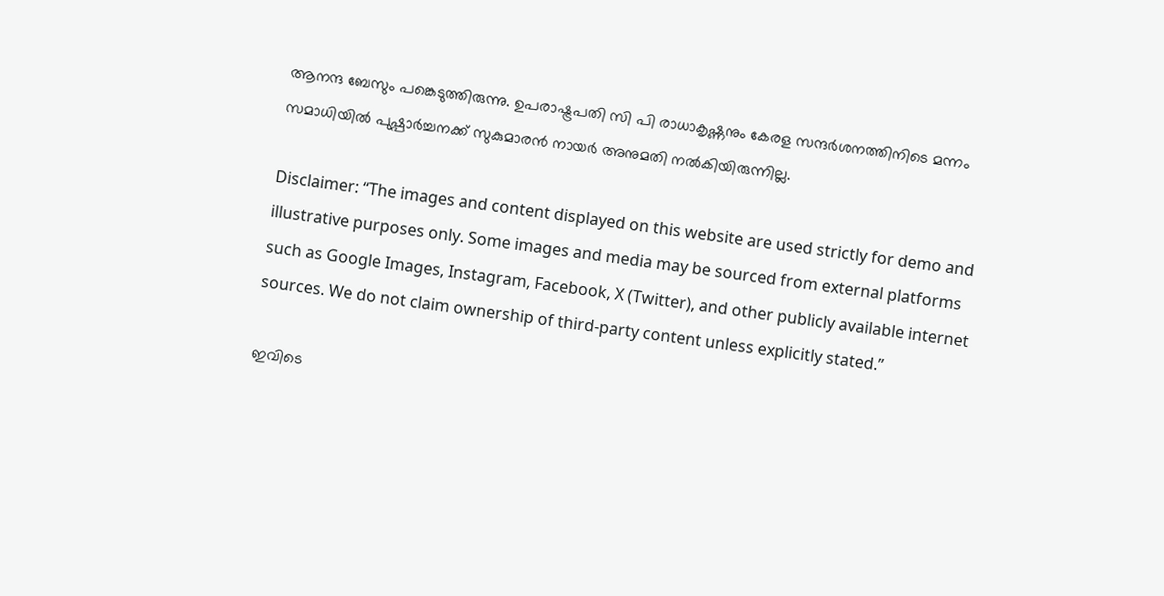ആനന്ദ ബേസും പങ്കെടുത്തിരുന്നു. ഉപരാഷ്ട്രപതി സി പി രാധാകൃഷ്ണനും കേരള സന്ദര്‍ശനത്തിനിടെ മന്നം സമാധിയില്‍ പുഷ്പാര്‍ച്ചനക്ക് സുകുമാരന്‍ നായര്‍ അനുമതി നല്‍കിയിരുന്നില്ല.

Disclaimer: “The images and content displayed on this website are used strictly for demo and illustrative purposes only. Some images and media may be sourced from external platforms such as Google Images, Instagram, Facebook, X (Twitter), and other publicly available internet sources. We do not claim ownership of third-party content unless explicitly stated.”

ഇവിടെ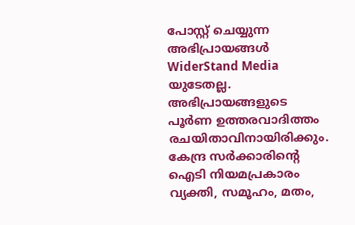പോസ്റ്റ് ചെയ്യുന്ന അഭിപ്രായങ്ങൾ WiderStand Media യുടേതല്ല. അഭിപ്രായങ്ങളുടെ പൂർണ ഉത്തരവാദിത്തം രചയിതാവിനായിരിക്കും. കേന്ദ്ര സർക്കാരിന്റെ ഐടി നിയമപ്രകാരം വ്യക്തി, സമൂഹം, മതം,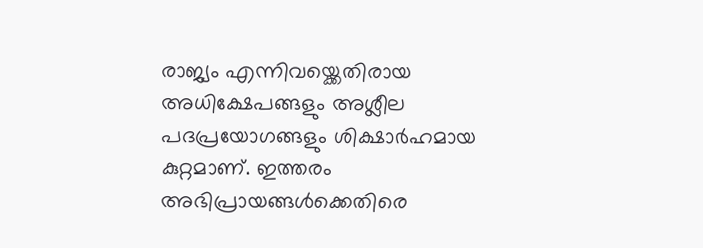രാജ്യം എന്നിവയ്ക്കെതിരായ അധിക്ഷേപങ്ങളും അശ്ലീല പദപ്രയോഗങ്ങളും ശിക്ഷാർഹമായ കുറ്റമാണ്. ഇത്തരം അഭിപ്രായങ്ങൾക്കെതിരെ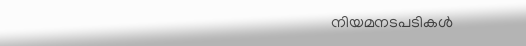നിയമനടപടികൾ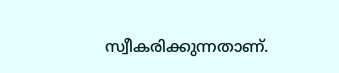സ്വീകരിക്കുന്നതാണ്.